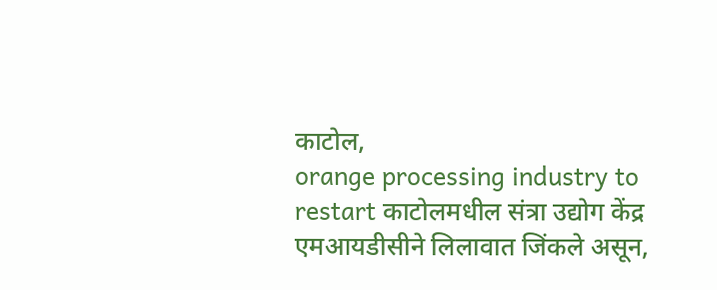काटोल,
orange processing industry to restart काटोलमधील संत्रा उद्योग केंद्र एमआयडीसीने लिलावात जिंकले असून,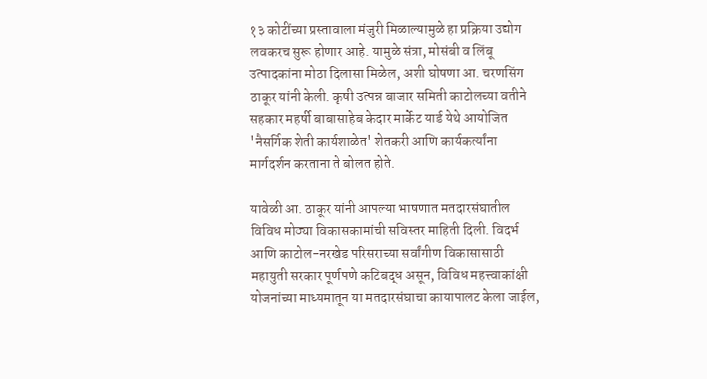१३ कोटींच्या प्रस्तावाला मंजुरी मिळाल्यामुळे हा प्रक्रिया उद्योग लवकरच सुरू होणार आहे. यामुळे संत्रा, मोसंबी व लिंबू उत्पादकांना मोठा दिलासा मिळेल, अशी घोषणा आ. चरणसिंग ठाकूर यांनी केली. कृषी उत्पन्न बाजार समिती काटोलच्या वतीने सहकार महर्षी बाबासाहेब केदार मार्केट यार्ड येथे आयोजित 'नैसर्गिक शेती कार्यशाळेत' शेतकरी आणि कार्यकर्त्यांना मार्गदर्शन करताना ते बोलत होते.

यावेळी आ. ठाकूर यांनी आपल्या भाषणात मतदारसंघातील विविध मोठ्या विकासकामांची सविस्तर माहिती दिली. विदर्भ आणि काटोल-नरखेड परिसराच्या सर्वांगीण विकासासाठी महायुती सरकार पूर्णपणे कटिबद्ध असून, विविध महत्त्वाकांक्षी योजनांच्या माध्यमातून या मतदारसंघाचा कायापालट केला जाईल,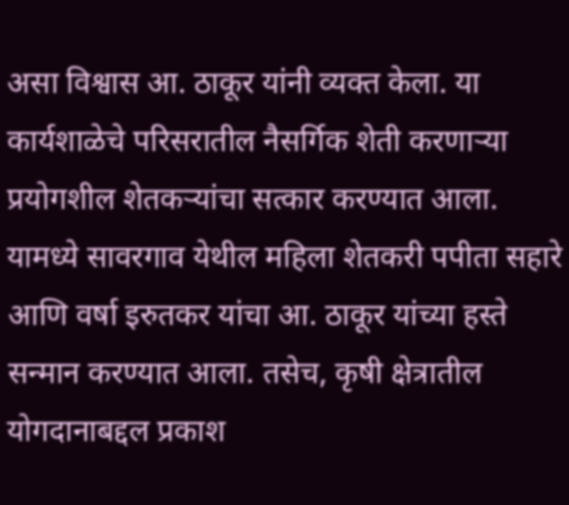असा विश्वास आ. ठाकूर यांनी व्यक्त केला. या कार्यशाळेचे परिसरातील नैसर्गिक शेती करणाऱ्या प्रयोगशील शेतकऱ्यांचा सत्कार करण्यात आला. यामध्ये सावरगाव येथील महिला शेतकरी पपीता सहारे आणि वर्षा इरुतकर यांचा आ. ठाकूर यांच्या हस्ते सन्मान करण्यात आला. तसेच, कृषी क्षेत्रातील योगदानाबद्दल प्रकाश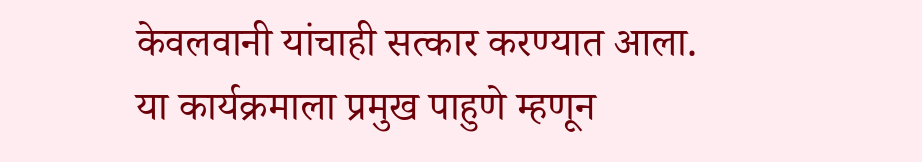केवलवानी यांचाही सत्कार करण्यात आला.
या कार्यक्रमाला प्रमुख पाहुणे म्हणून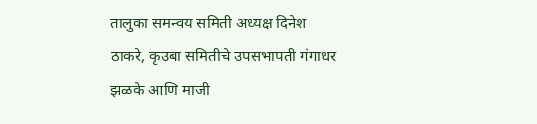तालुका समन्वय समिती अध्यक्ष दिनेश ठाकरे, कृउबा समितीचे उपसभापती गंगाधर झळके आणि माजी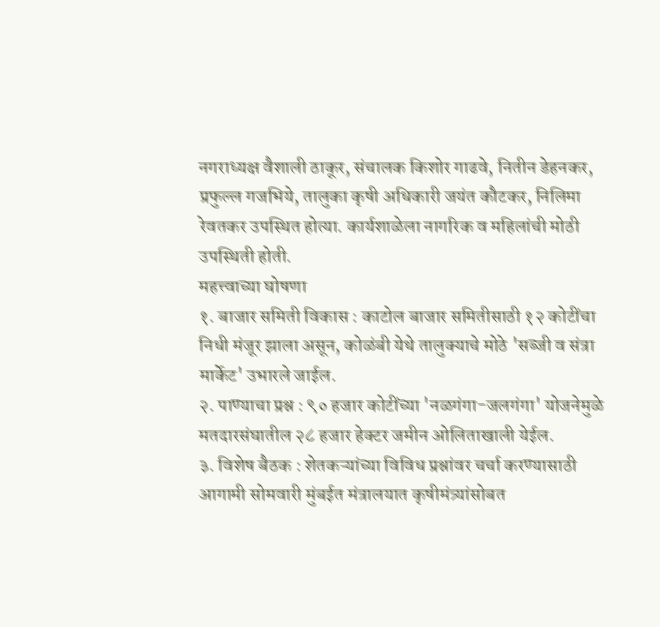नगराध्यक्ष वैशाली ठाकूर, संचालक किशोर गाढवे, नितीन डेहनकर, प्रफुल्ल गजभिये, तालुका कृषी अधिकारी जयंत कौटकर, निलिमा रेवतकर उपस्थित होत्या. कार्यशाळेला नागरिक व महिलांची मोठी उपस्थिती होती.
महत्त्वाच्या घोषणा
१. बाजार समिती विकास : काटोल बाजार समितीसाठी १२ कोटींचा निधी मंजूर झाला असून, कोळंबी येथे तालुक्याचे मोठे 'सब्जी व संत्रा मार्केट' उभारले जाईल.
२. पाण्याचा प्रश्न : ९० हजार कोटींच्या 'नळगंगा-जलगंगा' योजनेमुळे मतदारसंघातील २८ हजार हेक्टर जमीन ओलिताखाली येईल.
३. विशेष बैठक : शेतकऱ्यांच्या विविध प्रश्नांवर चर्चा करण्यासाठी आगामी सोमवारी मुंबईत मंत्रालयात कृषीमंत्र्यांसोबत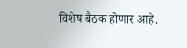विशेष बैठक होणार आहे.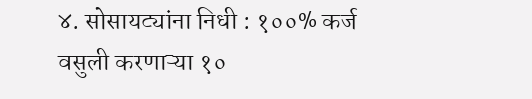४. सोसायट्यांना निधी : १००% कर्ज वसुली करणाऱ्या १०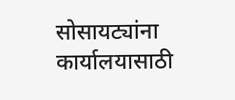सोसायट्यांना कार्यालयासाठी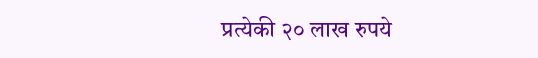प्रत्येकी २० लाख रुपये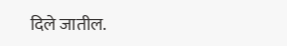दिले जातील.